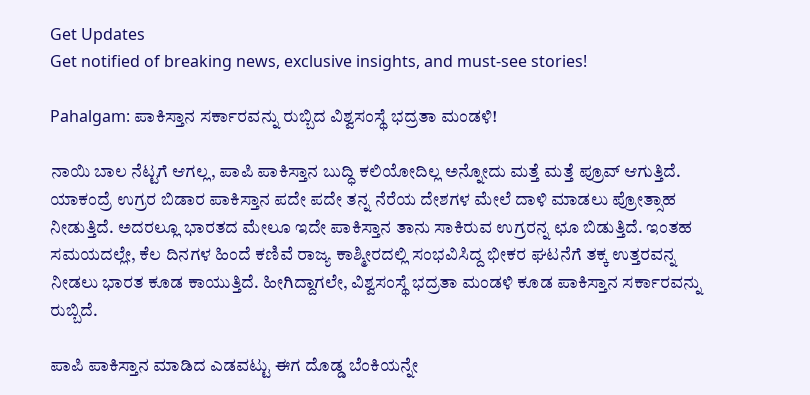Get Updates
Get notified of breaking news, exclusive insights, and must-see stories!

Pahalgam: ಪಾಕಿಸ್ತಾನ ಸರ್ಕಾರವನ್ನು ರುಬ್ಬಿದ ವಿಶ್ವಸಂಸ್ಥೆ ಭದ್ರತಾ ಮಂಡಳಿ!

ನಾಯಿ ಬಾಲ ನೆಟ್ಟಗೆ ಆಗಲ್ಲ, ಪಾಪಿ ಪಾಕಿಸ್ತಾನ ಬುದ್ಧಿ ಕಲಿಯೋದಿಲ್ಲ ಅನ್ನೋದು ಮತ್ತೆ ಮತ್ತೆ ಪ್ರೂವ್ ಆಗುತ್ತಿದೆ. ಯಾಕಂದ್ರೆ ಉಗ್ರರ ಬಿಡಾರ ಪಾಕಿಸ್ತಾನ ಪದೇ ಪದೇ ತನ್ನ ನೆರೆಯ ದೇಶಗಳ ಮೇಲೆ ದಾಳಿ ಮಾಡಲು ಪ್ರೋತ್ಸಾಹ ನೀಡುತ್ತಿದೆ. ಅದರಲ್ಲೂ ಭಾರತದ ಮೇಲೂ ಇದೇ ಪಾಕಿಸ್ತಾನ ತಾನು ಸಾಕಿರುವ ಉಗ್ರರನ್ನ ಛೂ ಬಿಡುತ್ತಿದೆ. ಇಂತಹ ಸಮಯದಲ್ಲೇ, ಕೆಲ ದಿನಗಳ ಹಿಂದೆ ಕಣಿವೆ ರಾಜ್ಯ ಕಾಶ್ಮೀರದಲ್ಲಿ ಸಂಭವಿಸಿದ್ದ ಭೀಕರ ಘಟನೆಗೆ ತಕ್ಕ ಉತ್ತರವನ್ನ ನೀಡಲು ಭಾರತ ಕೂಡ ಕಾಯುತ್ತಿದೆ. ಹೀಗಿದ್ದಾಗಲೇ, ವಿಶ್ವಸಂಸ್ಥೆ ಭದ್ರತಾ ಮಂಡಳಿ ಕೂಡ ಪಾಕಿಸ್ತಾನ ಸರ್ಕಾರವನ್ನು ರುಬ್ಬಿದೆ.

ಪಾಪಿ ಪಾಕಿಸ್ತಾನ ಮಾಡಿದ ಎಡವಟ್ಟು ಈಗ ದೊಡ್ಡ ಬೆಂಕಿಯನ್ನೇ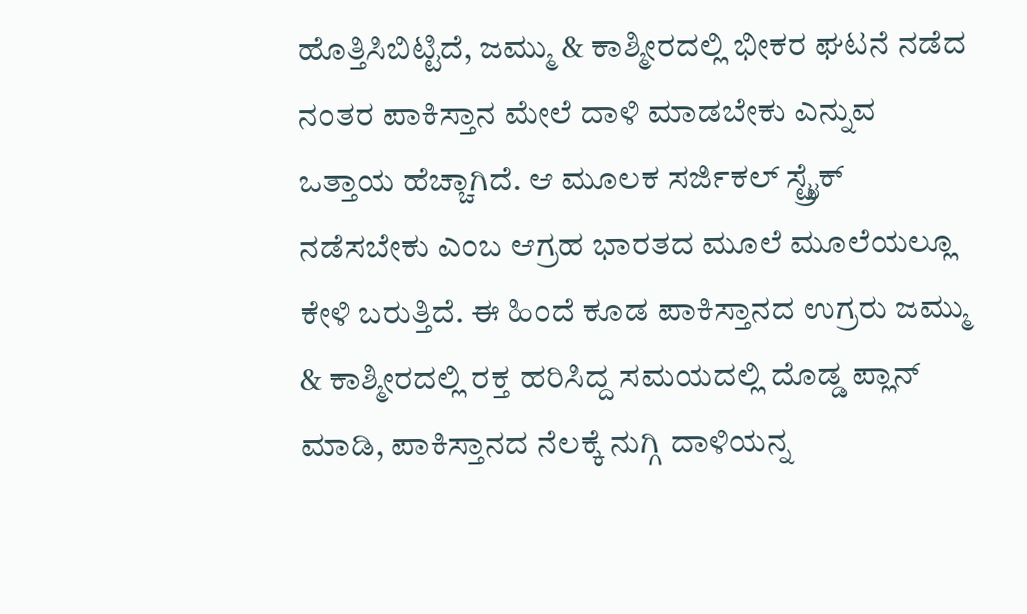ಹೊತ್ತಿಸಿಬಿಟ್ಟಿದೆ, ಜಮ್ಮು & ಕಾಶ್ಮೀರದಲ್ಲಿ ಭೀಕರ ಘಟನೆ ನಡೆದ ನಂತರ ಪಾಕಿಸ್ತಾನ ಮೇಲೆ ದಾಳಿ ಮಾಡಬೇಕು ಎನ್ನುವ ಒತ್ತಾಯ ಹೆಚ್ಚಾಗಿದೆ. ಆ ಮೂಲಕ ಸರ್ಜಿಕಲ್ ಸ್ಟ್ರೈಕ್ ನಡೆಸಬೇಕು ಎಂಬ ಆಗ್ರಹ ಭಾರತದ ಮೂಲೆ ಮೂಲೆಯಲ್ಲೂ ಕೇಳಿ ಬರುತ್ತಿದೆ. ಈ ಹಿಂದೆ ಕೂಡ ಪಾಕಿಸ್ತಾನದ ಉಗ್ರರು ಜಮ್ಮು & ಕಾಶ್ಮೀರದಲ್ಲಿ ರಕ್ತ ಹರಿಸಿದ್ದ ಸಮಯದಲ್ಲಿ ದೊಡ್ಡ ಪ್ಲಾನ್ ಮಾಡಿ, ಪಾಕಿಸ್ತಾನದ ನೆಲಕ್ಕೆ ನುಗ್ಗಿ ದಾಳಿಯನ್ನ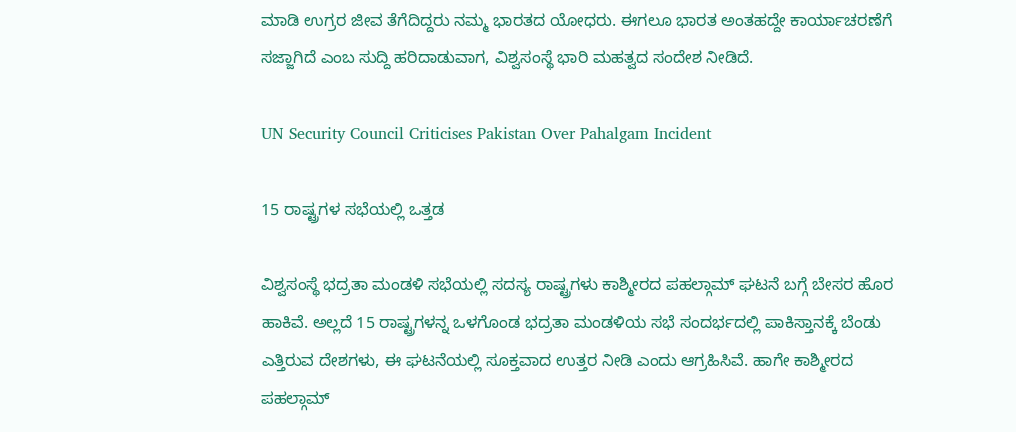ಮಾಡಿ ಉಗ್ರರ ಜೀವ ತೆಗೆದಿದ್ದರು ನಮ್ಮ ಭಾರತದ ಯೋಧರು. ಈಗಲೂ ಭಾರತ ಅಂತಹದ್ದೇ ಕಾರ್ಯಾಚರಣೆಗೆ ಸಜ್ಜಾಗಿದೆ ಎಂಬ ಸುದ್ದಿ ಹರಿದಾಡುವಾಗ, ವಿಶ್ವಸಂಸ್ಥೆ ಭಾರಿ ಮಹತ್ವದ ಸಂದೇಶ ನೀಡಿದೆ.

UN Security Council Criticises Pakistan Over Pahalgam Incident

15 ರಾಷ್ಟ್ರಗಳ ಸಭೆಯಲ್ಲಿ ಒತ್ತಡ

ವಿಶ್ವಸಂಸ್ಥೆ ಭದ್ರತಾ ಮಂಡಳಿ ಸಭೆಯಲ್ಲಿ ಸದಸ್ಯ ರಾಷ್ಟ್ರಗಳು ಕಾಶ್ಮೀರದ ಪಹಲ್ಗಾಮ್ ಘಟನೆ ಬಗ್ಗೆ ಬೇಸರ ಹೊರ ಹಾಕಿವೆ. ಅಲ್ಲದೆ 15 ರಾಷ್ಟ್ರಗಳನ್ನ ಒಳಗೊಂಡ ಭದ್ರತಾ ಮಂಡಳಿಯ ಸಭೆ ಸಂದರ್ಭದಲ್ಲಿ ಪಾಕಿಸ್ತಾನಕ್ಕೆ ಬೆಂಡು ಎತ್ತಿರುವ ದೇಶಗಳು, ಈ ಘಟನೆಯಲ್ಲಿ ಸೂಕ್ತವಾದ ಉತ್ತರ ನೀಡಿ ಎಂದು ಆಗ್ರಹಿಸಿವೆ. ಹಾಗೇ ಕಾಶ್ಮೀರದ ಪಹಲ್ಗಾಮ್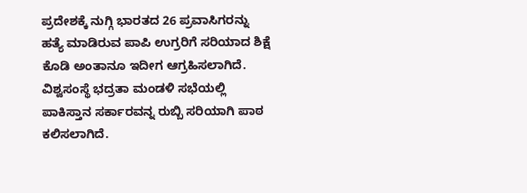ಪ್ರದೇಶಕ್ಕೆ ನುಗ್ಗಿ ಭಾರತದ 26 ಪ್ರವಾಸಿಗರನ್ನು ಹತ್ಯೆ ಮಾಡಿರುವ ಪಾಪಿ ಉಗ್ರರಿಗೆ ಸರಿಯಾದ ಶಿಕ್ಷೆ ಕೊಡಿ ಅಂತಾನೂ ಇದೀಗ ಆಗ್ರಹಿಸಲಾಗಿದೆ. ವಿಶ್ವಸಂಸ್ಥೆ ಭದ್ರತಾ ಮಂಡಳಿ ಸಭೆಯಲ್ಲಿ ಪಾಕಿಸ್ತಾನ ಸರ್ಕಾರವನ್ನ ರುಬ್ಬಿ ಸರಿಯಾಗಿ ಪಾಠ ಕಲಿಸಲಾಗಿದೆ.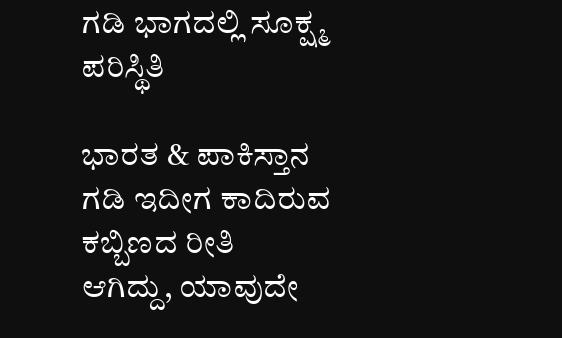ಗಡಿ ಭಾಗದಲ್ಲಿ ಸೂಕ್ಷ್ಮ ಪರಿಸ್ಥಿತಿ

ಭಾರತ & ಪಾಕಿಸ್ತಾನ ಗಡಿ ಇದೀಗ ಕಾದಿರುವ ಕಬ್ಬಿಣದ ರೀತಿ ಆಗಿದ್ದು, ಯಾವುದೇ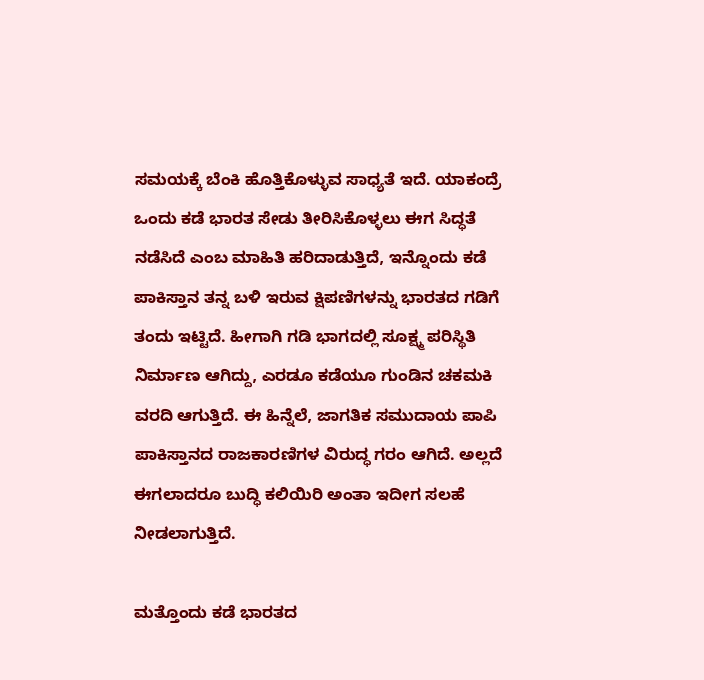ಸಮಯಕ್ಕೆ ಬೆಂಕಿ ಹೊತ್ತಿಕೊಳ್ಳುವ ಸಾಧ್ಯತೆ ಇದೆ. ಯಾಕಂದ್ರೆ ಒಂದು ಕಡೆ ಭಾರತ ಸೇಡು ತೀರಿಸಿಕೊಳ್ಳಲು ಈಗ ಸಿದ್ಧತೆ ನಡೆಸಿದೆ ಎಂಬ ಮಾಹಿತಿ ಹರಿದಾಡುತ್ತಿದೆ, ಇನ್ನೊಂದು ಕಡೆ ಪಾಕಿಸ್ತಾನ ತನ್ನ ಬಳಿ ಇರುವ ಕ್ಷಿಪಣಿಗಳನ್ನು ಭಾರತದ ಗಡಿಗೆ ತಂದು ಇಟ್ಟಿದೆ. ಹೀಗಾಗಿ ಗಡಿ ಭಾಗದಲ್ಲಿ ಸೂಕ್ಷ್ಮ ಪರಿಸ್ಥಿತಿ ನಿರ್ಮಾಣ ಆಗಿದ್ದು, ಎರಡೂ ಕಡೆಯೂ ಗುಂಡಿನ ಚಕಮಕಿ ವರದಿ ಆಗುತ್ತಿದೆ. ಈ ಹಿನ್ನೆಲೆ, ಜಾಗತಿಕ ಸಮುದಾಯ ಪಾಪಿ ಪಾಕಿಸ್ತಾನದ ರಾಜಕಾರಣಿಗಳ ವಿರುದ್ಧ ಗರಂ ಆಗಿದೆ. ಅಲ್ಲದೆ ಈಗಲಾದರೂ ಬುದ್ಧಿ ಕಲಿಯಿರಿ ಅಂತಾ ಇದೀಗ ಸಲಹೆ ನೀಡಲಾಗುತ್ತಿದೆ.

ಮತ್ತೊಂದು ಕಡೆ ಭಾರತದ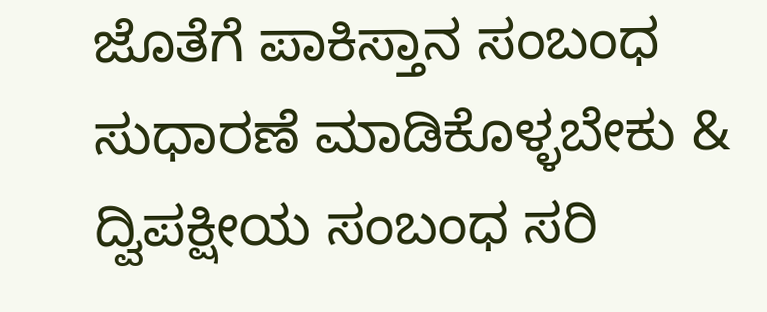ಜೊತೆಗೆ ಪಾಕಿಸ್ತಾನ ಸಂಬಂಧ ಸುಧಾರಣೆ ಮಾಡಿಕೊಳ್ಳಬೇಕು & ದ್ವಿಪಕ್ಷೀಯ ಸಂಬಂಧ ಸರಿ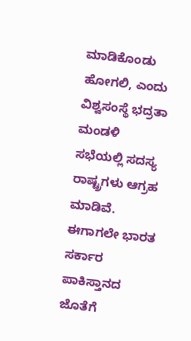ಮಾಡಿಕೊಂಡು ಹೋಗಲಿ, ಎಂದು ವಿಶ್ವಸಂಸ್ಥೆ ಭದ್ರತಾ ಮಂಡಳಿ ಸಭೆಯಲ್ಲಿ ಸದಸ್ಯ ರಾಷ್ಟ್ರಗಳು ಆಗ್ರಹ ಮಾಡಿವೆ. ಈಗಾಗಲೇ ಭಾರತ ಸರ್ಕಾರ ಪಾಕಿಸ್ತಾನದ ಜೊತೆಗೆ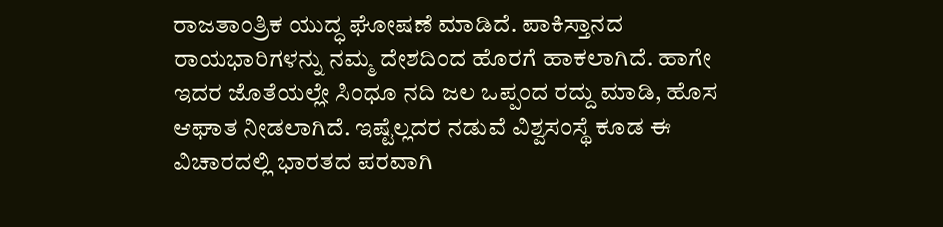ರಾಜತಾಂತ್ರಿಕ ಯುದ್ಧ ಘೋಷಣೆ ಮಾಡಿದೆ. ಪಾಕಿಸ್ತಾನದ ರಾಯಭಾರಿಗಳನ್ನು ನಮ್ಮ ದೇಶದಿಂದ ಹೊರಗೆ ಹಾಕಲಾಗಿದೆ. ಹಾಗೇ ಇದರ ಜೊತೆಯಲ್ಲೇ ಸಿಂಧೂ ನದಿ ಜಲ ಒಪ್ಪಂದ ರದ್ದು ಮಾಡಿ, ಹೊಸ ಆಘಾತ ನೀಡಲಾಗಿದೆ. ಇಷ್ಟೆಲ್ಲದರ ನಡುವೆ ವಿಶ್ವಸಂಸ್ಥೆ ಕೂಡ ಈ ವಿಚಾರದಲ್ಲಿ ಭಾರತದ ಪರವಾಗಿ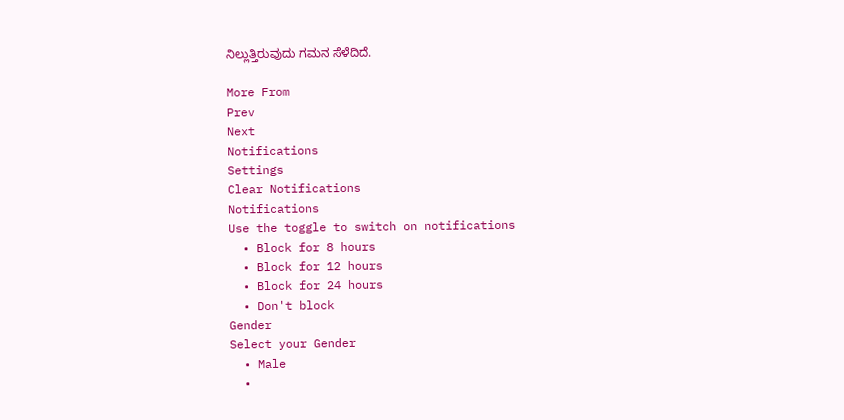ನಿಲ್ಲುತ್ತಿರುವುದು ಗಮನ ಸೆಳೆದಿದೆ.

More From
Prev
Next
Notifications
Settings
Clear Notifications
Notifications
Use the toggle to switch on notifications
  • Block for 8 hours
  • Block for 12 hours
  • Block for 24 hours
  • Don't block
Gender
Select your Gender
  • Male
  •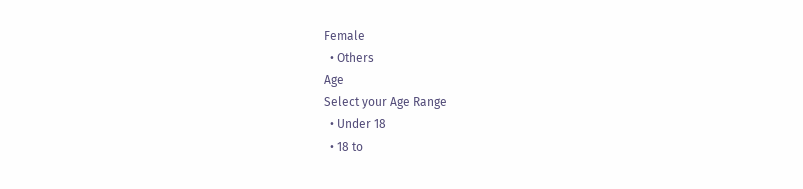Female
  • Others
Age
Select your Age Range
  • Under 18
  • 18 to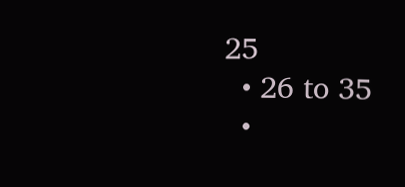25
  • 26 to 35
  •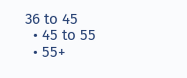36 to 45
  • 45 to 55
  • 55+